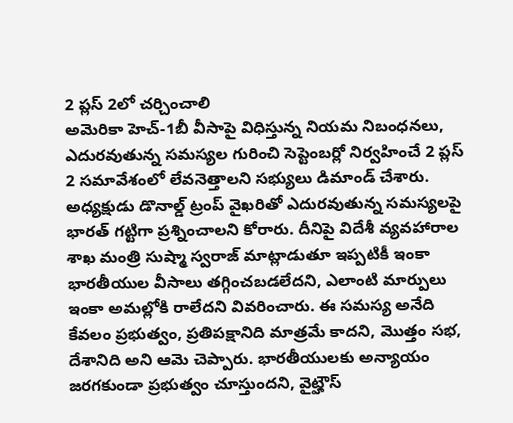2 ప్లస్ 2లో చర్చించాలి
అమెరికా హెచ్-1బీ వీసాపై విధిస్తున్న నియమ నిబంధనలు, ఎదురవుతున్న సమస్యల గురించి సెప్టెంబర్లో నిర్వహించే 2 ప్లస్ 2 సమావేశంలో లేవనెత్తాలని సభ్యులు డిమాండ్ చేశారు. అధ్యక్షుడు డొనాల్డ్ ట్రంప్ వైఖరితో ఎదురవుతున్న సమస్యలపై భారత్ గట్టిగా ప్రశ్నించాలని కోరారు. దీనిపై విదేశీ వ్యవహారాల శాఖ మంత్రి సుష్మా స్వరాజ్ మాట్లాడుతూ ఇప్పటికీ ఇంకా భారతీయుల వీసాలు తగ్గించబడలేదని, ఎలాంటి మార్పులు ఇంకా అమల్లోకి రాలేదని వివరించారు. ఈ సమస్య అనేది కేవలం ప్రభుత్వం, ప్రతిపక్షానిది మాత్రమే కాదని, మొత్తం సభ, దేశానిది అని ఆమె చెప్పారు. భారతీయులకు అన్యాయం జరగకుండా ప్రభుత్వం చూస్తుందని, వైట్హౌస్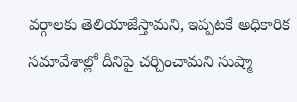వర్గాలకు తెలియాజేస్తామని, ఇప్పటకే అధికారిక సమావేశాల్లో దీనిపై చర్చించామని సుష్మా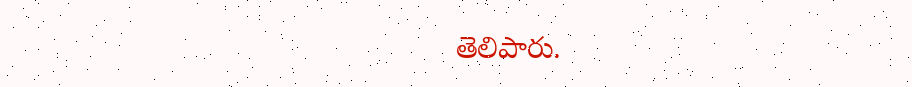తెలిపారు.